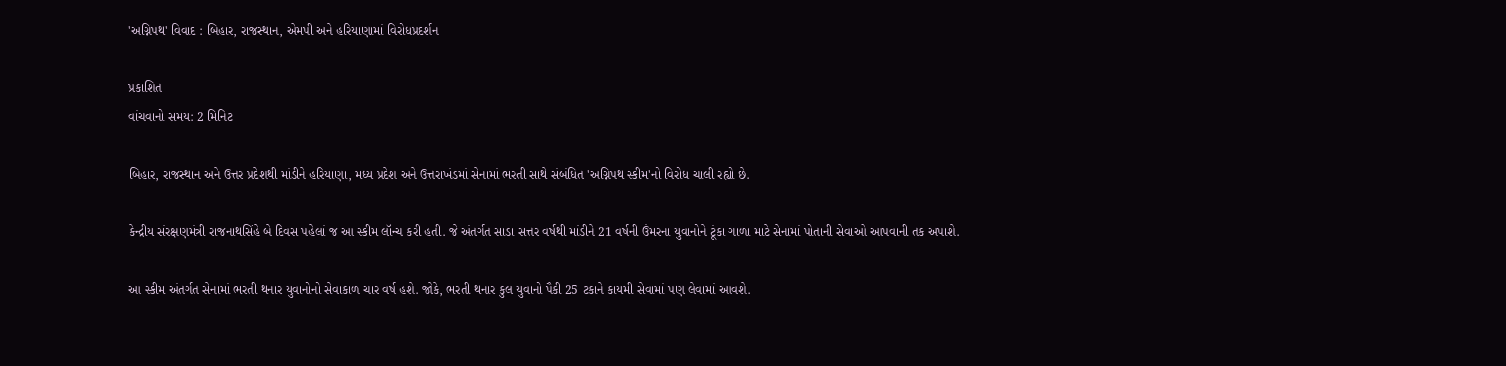'અગ્નિપથ' વિવાદ : બિહાર, રાજસ્થાન, એમપી અને હરિયાણામાં વિરોધપ્રદર્શન

પ્રકાશિત
વાંચવાનો સમય: 2 મિનિટ

બિહાર, રાજસ્થાન અને ઉત્તર પ્રદેશથી માંડીને હરિયાણા, મધ્ય પ્રદેશ અને ઉત્તરાખંડમાં સેનામાં ભરતી સાથે સંબંધિત 'અગ્નિપથ સ્કીમ'નો વિરોધ ચાલી રહ્યો છે.

કેન્દ્રીય સંરક્ષણમંત્રી રાજનાથસિંહે બે દિવસ પહેલાં જ આ સ્કીમ લૉન્ચ કરી હતી. જે અંતર્ગત સાડા સત્તર વર્ષથી માંડીને 21 વર્ષની ઉંમરના યુવાનોને ટૂંકા ગાળા માટે સેનામાં પોતાની સેવાઓ આપવાની તક અપાશે.

આ સ્કીમ અંતર્ગત સેનામાં ભરતી થનાર યુવાનોનો સેવાકાળ ચાર વર્ષ હશે. જોકે, ભરતી થનાર કુલ યુવાનો પૈકી 25 ટકાને કાયમી સેવામાં પણ લેવામાં આવશે.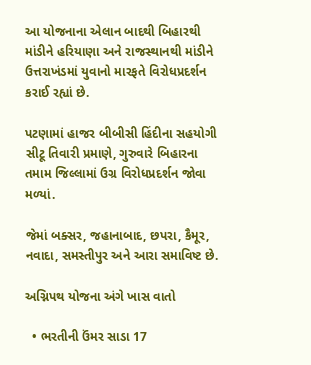આ યોજનાના એલાન બાદથી બિહારથી માંડીને હરિયાણા અને રાજસ્થાનથી માંડીને ઉત્તરાખંડમાં યુવાનો મારફતે વિરોધપ્રદર્શન કરાઈ રહ્યાં છે.

પટણામાં હાજર બીબીસી હિંદીના સહયોગી સીટૂ તિવારી પ્રમાણે, ગુરુવારે બિહારના તમામ જિલ્લામાં ઉગ્ર વિરોધપ્રદર્શન જોવા મળ્યાં.

જેમાં બક્સર, જહાનાબાદ, છપરા, કૈમૂર, નવાદા, સમસ્તીપુર અને આરા સમાવિષ્ટ છે.

અગ્નિપથ યોજના અંગે ખાસ વાતો

  • ભરતીની ઉંમર સાડા 17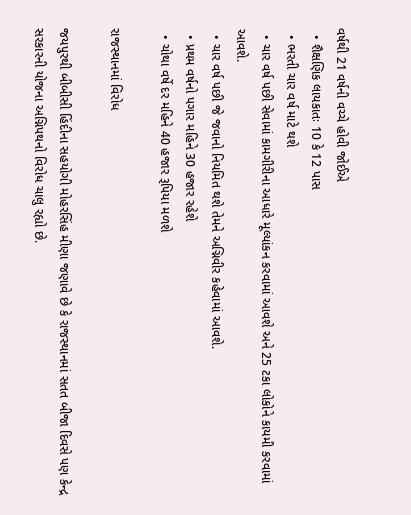વર્ષથી 21 વર્ષની વચ્ચે હોવી જોઈએ
  • શૈક્ષણિક લાયકાતઃ 10 કે 12 પાસ
  • ભરતી ચાર વર્ષ માટે થશે
  • ચાર વર્ષ પછી સેવામાં કામગીરીના આધારે મૂલ્યાંકન કરવામાં આવશે અને 25 ટકા લોકોને કાયમી કરવામાં આવશે.
  • ચાર વર્ષ પછી જે જવાનો નિયમિત થશે તેમને અગ્નિવીર કહેવામાં આવશે.
  • પ્રથમ વર્ષનો પગાર મહિને 30 હજાર રહેશે
  • ચોથા વર્ષે દર મહિને 40 હજાર રૂપિયા મળશે

રાજસ્થાનમાં વિરોધ

જયપુરથી બીબીસી હિંદીના સહયોગી મોહરસિંહ મીણા જણાવે છે કે રાજસ્થાનમાં સતત બીજા દિવસે પણ કેન્દ્ર સરકારની યોજના અગ્નિપથનો વિરોધ ચાલુ રહ્યો છે.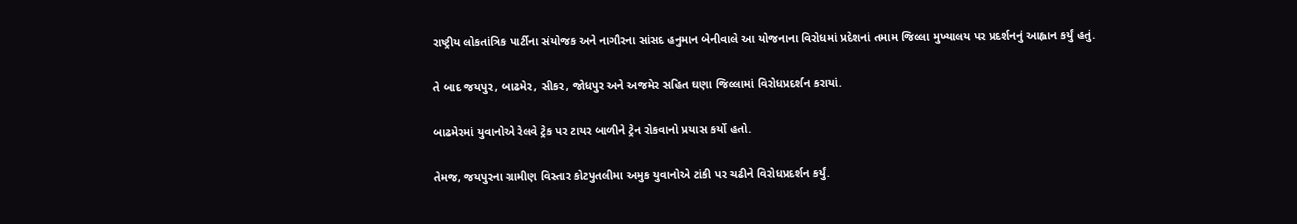રાષ્ટ્રીય લોકતાંત્રિક પાર્ટીના સંયોજક અને નાગૌરના સાંસદ હનુમાન બેનીવાલે આ યોજનાના વિરોધમાં પ્રદેશનાં તમામ જિલ્લા મુખ્યાલય પર પ્રદર્શનનું આહ્વાન કર્યું હતું.

તે બાદ જયપુર, બાઢમેર, સીકર, જોધપુર અને અજમેર સહિત ઘણા જિલ્લામાં વિરોધપ્રદર્શન કરાયાં.

બાઢમેરમાં યુવાનોએ રેલવે ટ્રેક પર ટાયર બાળીને ટ્રેન રોકવાનો પ્રયાસ કર્યો હતો.

તેમજ, જયપુરના ગ્રામીણ વિસ્તાર કોટપુતલીમા અમુક યુવાનોએ ટાંકી પર ચઢીને વિરોધપ્રદર્શન કર્યું.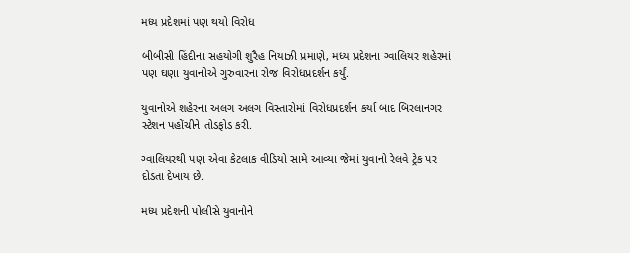મધ્ય પ્રદેશમાં પણ થયો વિરોધ

બીબીસી હિંદીના સહયોગી શુરૈહ નિયાઝી પ્રમાણે, મધ્ય પ્રદેશના ગ્વાલિયર શહેરમાં પણ ઘણા યુવાનોએ ગુરુવારના રોજ વિરોધપ્રદર્શન કર્યું.

યુવાનોએ શહેરના અલગ અલગ વિસ્તારોમાં વિરોધપ્રદર્શન કર્યા બાદ બિરલાનગર સ્ટેશન પહોંચીને તોડફોડ કરી.

ગ્વાલિયરથી પણ એવા કેટલાક વીડિયો સામે આવ્યા જેમાં યુવાનો રેલવે ટ્રેક પર દોડતા દેખાય છે.

મધ્ય પ્રદેશની પોલીસે યુવાનોને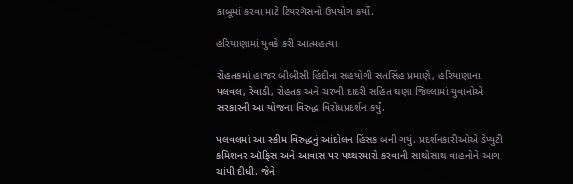કાબૂમાં કરવા માટે ટિયરગૅસનો ઉપયોગ કર્યો.

હરિયાણામાં યુવકે કરી આત્મહત્યા

રોહતકમાં હાજર બીબીસી હિંદીના સહયોગી સતસિંહ પ્રમાણે, હરિયાણાના પલવલ, રેવાડી, રોહતક અને ચરખી દાદરી સહિત ઘણા જિલ્લામાં યુવાનોએ સરકારની આ યોજના વિરુદ્ધ વિરોધપ્રદર્શન કર્યું.

પલવલમાં આ સ્કીમ વિરુદ્ધનું આંદોલન હિંસક બની ગયું. પ્રદર્શનકારીઓએ ડેપ્યુટી કમિશનર ઑફિસ અને આવાસ પર પથ્થરમારો કરવાની સાથોસાથ વાહનોને આગ ચાંપી દીધી. જેને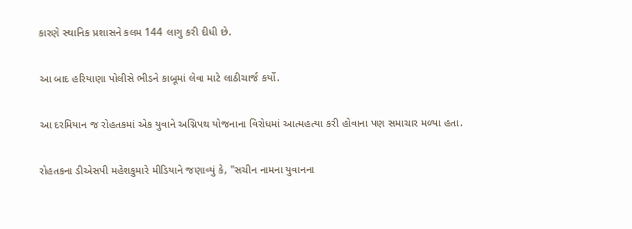કારણે સ્થાનિક પ્રશાસને કલમ 144 લાગુ કરી દીધી છે.

આ બાદ હરિયાણા પોલીસે ભીડને કાબૂમાં લેવા માટે લાઠીચાર્જ કર્યો.

આ દરમિયાન જ રોહતકમાં એક યુવાને અગ્નિપથ યોજનાના વિરોધમાં આત્મહત્યા કરી હોવાના પણ સમાચાર મળ્યા હતા.

રોહતકના ડીએસપી મહેશકુમારે મીડિયાને જણાવ્યું કે, "સચીન નામના યુવાનના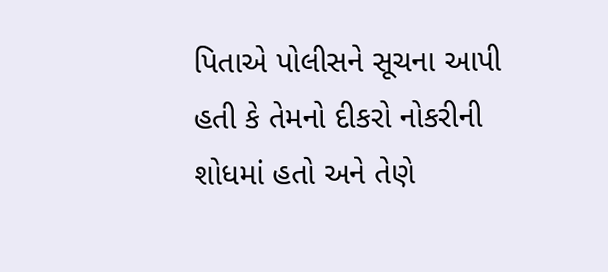પિતાએ પોલીસને સૂચના આપી હતી કે તેમનો દીકરો નોકરીની શોધમાં હતો અને તેણે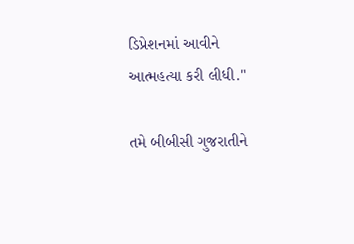ડિપ્રેશનમાં આવીને આત્મહત્યા કરી લીધી."

તમે બીબીસી ગુજરાતીને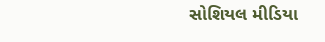સોશિયલ મીડિયા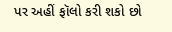પર અહીં ફૉલો કરી શકો છો